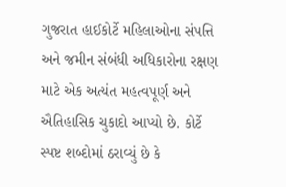ગુજરાત હાઈકોર્ટે મહિલાઓના સંપત્તિ અને જમીન સંબંધી અધિકારોના રક્ષણ માટે એક અત્યંત મહત્વપૂર્ણ અને ઐતિહાસિક ચુકાદો આપ્યો છે. કોર્ટે સ્પષ્ટ શબ્દોમાં ઠરાવ્યું છે કે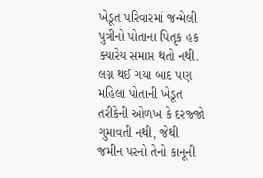ખેડૂત પરિવારમાં જન્મેલી પુત્રીનો પોતાના પિતૃક હક ક્યારેય સમાપ્ત થતો નથી. લગ્ન થઈ ગયા બાદ પણ મહિલા પોતાની ખેડૂત તરીકેની ઓળખ કે દરજ્જો ગુમાવતી નથી, જેથી જમીન પરનો તેનો કાનૂની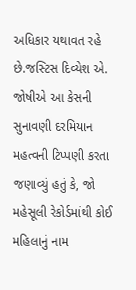અધિકાર યથાવત રહે છે.જસ્ટિસ દિવ્યેશ એ. જોષીએ આ કેસની સુનાવણી દરમિયાન મહત્વની ટિપ્પણી કરતા જણાવ્યું હતું કે, જો મહેસૂલી રેકોર્ડમાંથી કોઈ મહિલાનું નામ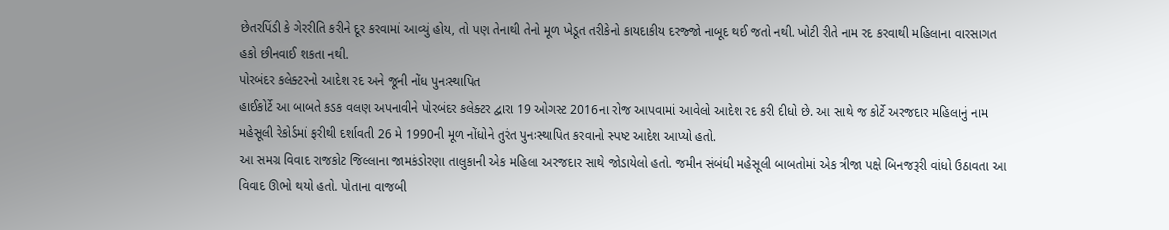છેતરપિંડી કે ગેરરીતિ કરીને દૂર કરવામાં આવ્યું હોય, તો પણ તેનાથી તેનો મૂળ ખેડૂત તરીકેનો કાયદાકીય દરજ્જો નાબૂદ થઈ જતો નથી. ખોટી રીતે નામ રદ કરવાથી મહિલાના વારસાગત હકો છીનવાઈ શકતા નથી.
પોરબંદર કલેક્ટરનો આદેશ રદ અને જૂની નોંધ પુનઃસ્થાપિત
હાઈકોર્ટે આ બાબતે કડક વલણ અપનાવીને પોરબંદર કલેક્ટર દ્વારા 19 ઓગસ્ટ 2016ના રોજ આપવામાં આવેલો આદેશ રદ કરી દીધો છે. આ સાથે જ કોર્ટે અરજદાર મહિલાનું નામ મહેસૂલી રેકોર્ડમાં ફરીથી દર્શાવતી 26 મે 1990ની મૂળ નોંધોને તુરંત પુનઃસ્થાપિત કરવાનો સ્પષ્ટ આદેશ આપ્યો હતો.
આ સમગ્ર વિવાદ રાજકોટ જિલ્લાના જામકંડોરણા તાલુકાની એક મહિલા અરજદાર સાથે જોડાયેલો હતો. જમીન સંબંધી મહેસૂલી બાબતોમાં એક ત્રીજા પક્ષે બિનજરૂરી વાંધો ઉઠાવતા આ વિવાદ ઊભો થયો હતો. પોતાના વાજબી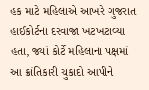હક માટે મહિલાએ આખરે ગુજરાત હાઈકોર્ટના દરવાજા ખટખટાવ્યા હતા, જ્યાં કોર્ટે મહિલાના પક્ષમાં આ ક્રાંતિકારી ચુકાદો આપીને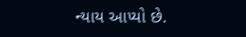ન્યાય આપ્યો છે.